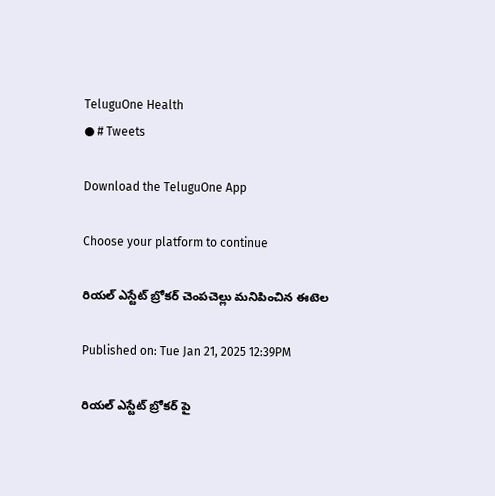TeluguOne Health
● # Tweets

Download the TeluguOne App

Choose your platform to continue

రియల్ ఎస్టేట్ బ్రోకర్ చెంపచెల్లు మనిపించిన ఈటెల

Published on: Tue Jan 21, 2025 12:39PM

రియల్ ఎస్టేట్ బ్రోకర్ పై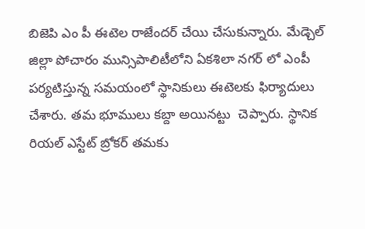బిజెపి ఎం పీ ఈటెల రాజేందర్ చేయి చేసుకున్నారు. మేడ్చెల్ జిల్లా పోచారం మున్సిపాలిటీలోని ఏకశిలా నగర్ లో ఎంపీ పర్యటిస్తున్న సమయంలో స్థానికులు ఈటెలకు ఫిర్యాదులు చేశారు. తమ భూములు కబ్దా అయినట్టు  చెప్పారు. స్థానిక రియల్ ఎస్టేట్ బ్రోకర్ తమకు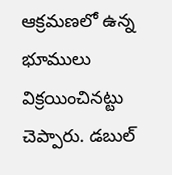ఆక్రమణలో ఉన్న భూములు విక్రయించినట్టు చెప్పారు. డబుల్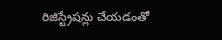రిజిస్ట్రేషన్లు చేయడంతో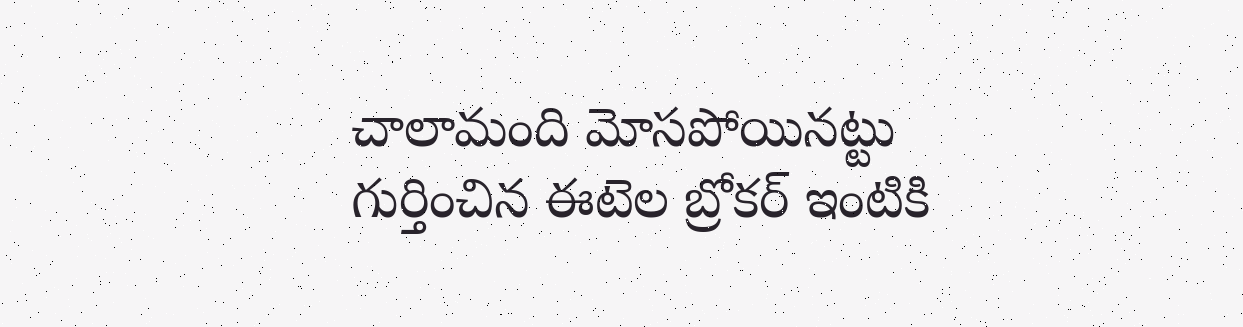చాలామంది మోసపోయినట్టు గుర్తించిన ఈటెల బ్రోకర్ ఇంటికి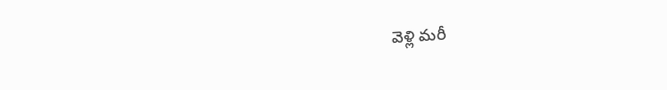వెళ్లి మరీ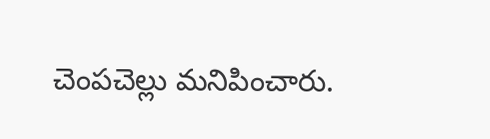చెంపచెల్లు మనిపించారు.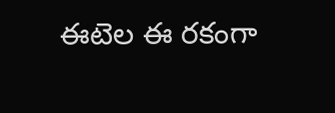ఈటెల ఈ రకంగా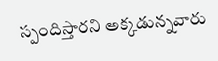స్పందిస్తారని అక్కడున్నవారు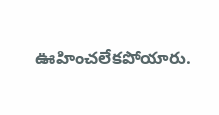ఊహించలేకపోయారు.